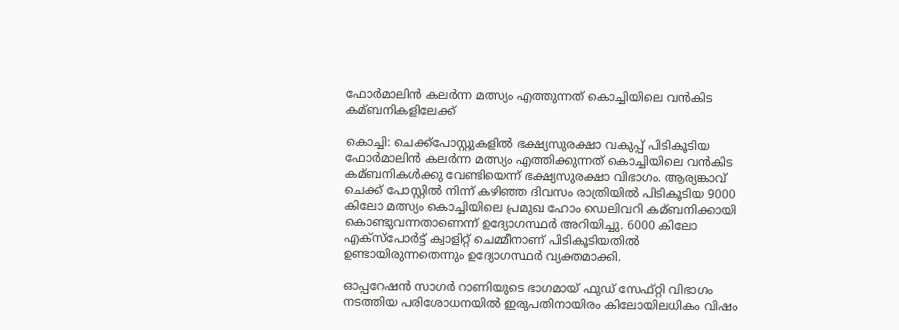ഫോര്‍മാലിന്‍ കലര്‍ന്ന മത്സ്യം എത്തുന്നത് കൊച്ചിയിലെ വന്‍കിട കമ്ബനികളിലേക്ക്

കൊച്ചി: ചെക്ക്പോസ്റ്റുകളില്‍ ഭക്ഷ്യസുരക്ഷാ വകുപ്പ് പിടികൂടിയ ഫോര്‍മാലിന്‍ കലര്‍ന്ന മത്സ്യം എത്തിക്കുന്നത് കൊച്ചിയിലെ വന്‍കിട കമ്ബനികള്‍ക്കു വേണ്ടിയെന്ന് ഭക്ഷ്യസുരക്ഷാ വിഭാഗം. ആര്യങ്കാവ് ചെക്ക് പോസ്റ്റില്‍ നിന്ന് കഴിഞ്ഞ ദിവസം രാത്രിയില്‍ പിടികൂടിയ 9000 കിലോ മത്സ്യം കൊച്ചിയിലെ പ്രമുഖ ഹോം ഡെലിവറി കമ്ബനിക്കായി കൊണ്ടുവന്നതാണെന്ന് ഉദ്യോഗസ്ഥര്‍ അറിയിച്ചു. 6000 കിലോ എക്‌സ്‌പോര്‍ട്ട് ക്വാളിറ്റ് ചെമ്മീനാണ് പിടികൂടിയതില്‍ ഉണ്ടായിരുന്നതെന്നും ഉദ്യോഗസ്ഥര്‍ വ്യക്തമാക്കി.

ഓപ്പറേഷന്‍ സാഗര്‍ റാണിയുടെ ഭാഗമായ് ഫുഡ് സേഫ്റ്റി വിഭാഗം നടത്തിയ പരിശോധനയില്‍ ഇരുപതിനായിരം കിലോയിലധികം വിഷം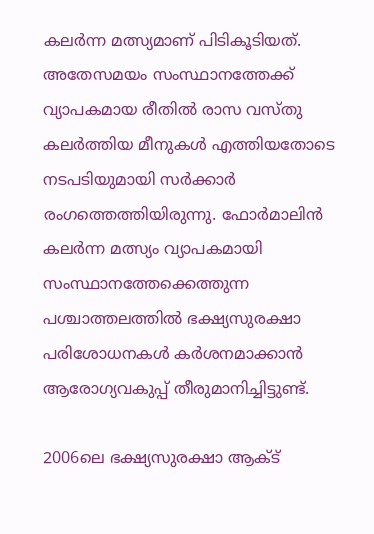കലര്‍ന്ന മത്സ്യമാണ് പിടികൂടിയത്. അതേസമയം സംസ്ഥാനത്തേക്ക് വ്യാപകമായ രീതില്‍ രാസ വസ്തു കലര്‍ത്തിയ മീനുകള്‍ എത്തിയതോടെ നടപടിയുമായി സര്‍ക്കാര്‍ രംഗത്തെത്തിയിരുന്നു. ഫോര്‍മാലിന്‍ കലര്‍ന്ന മത്സ്യം വ്യാപകമായി സംസ്ഥാനത്തേക്കെത്തുന്ന പശ്ചാത്തലത്തില്‍ ഭക്ഷ്യസുരക്ഷാ പരിശോധനകള്‍ കര്‍ശനമാക്കാന്‍ ആരോഗ്യവകുപ്പ് തീരുമാനിച്ചിട്ടുണ്ട്‌.

2006ലെ ഭക്ഷ്യസുരക്ഷാ ആക്‌ട്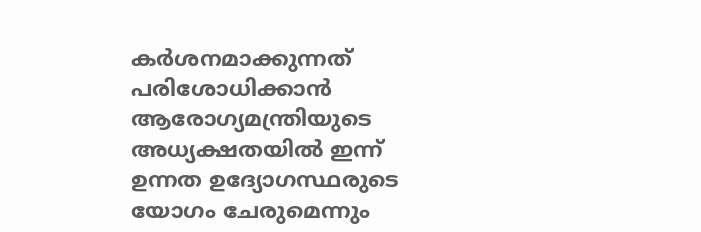കര്‍ശനമാക്കുന്നത് പരിശോധിക്കാന്‍ ആരോഗ്യമന്ത്രിയുടെ അധ്യക്ഷതയില്‍ ഇന്ന് ഉന്നത ഉദ്യോഗസ്ഥരുടെ യോഗം ചേരുമെന്നും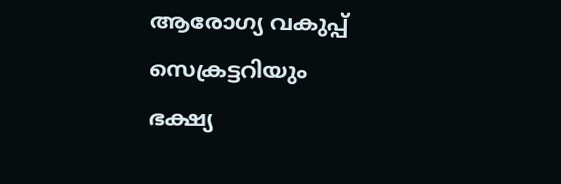ആരോഗ്യ വകുപ്പ് സെക്രട്ടറിയും ഭക്ഷ്യ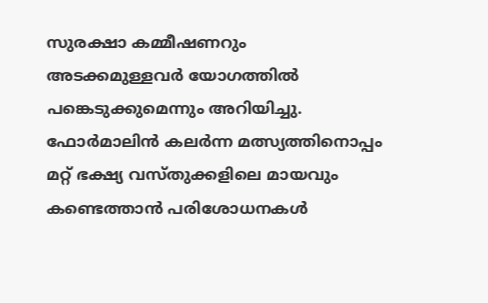സുരക്ഷാ കമ്മീഷണറും അടക്കമുള്ളവര്‍ യോഗത്തില്‍ പങ്കെടുക്കുമെന്നും അറിയിച്ചു. ഫോര്‍മാലിന്‍ കലര്‍ന്ന മത്സ്യത്തിനൊപ്പം മറ്റ് ഭക്ഷ്യ വസ്തുക്കളിലെ മായവും കണ്ടെത്താന്‍ പരിശോധനകള്‍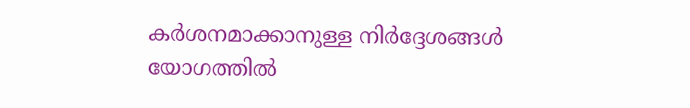കര്‍ശനമാക്കാനുള്ള നിര്‍ദ്ദേശങ്ങള്‍ യോഗത്തില്‍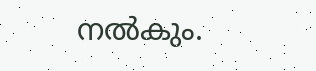നല്‍കും.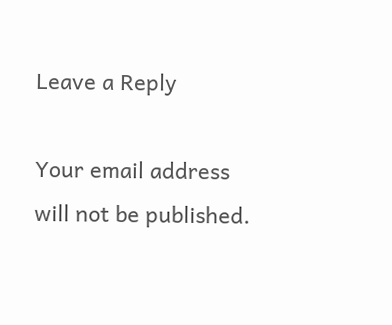Leave a Reply

Your email address will not be published.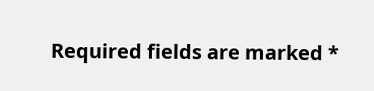Required fields are marked *